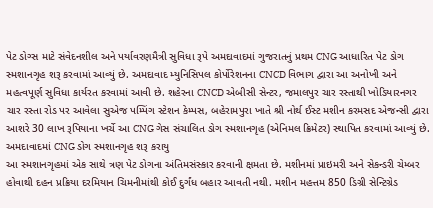પેટ ડોગ્સ માટે સંવેદનશીલ અને પર્યાવરણમૈત્રી સુવિધા રૂપે અમદાવાદમાં ગુજરાતનું પ્રથમ CNG આધારિત પેટ ડોગ સ્મશાનગૃહ શરૂ કરવામાં આવ્યું છે. અમદાવાદ મ્યુનિસિપલ કોર્પોરેશનના CNCD વિભાગ દ્વારા આ અનોખી અને મહત્વપૂર્ણ સુવિધા કાર્યરત કરવામાં આવી છે. શહેરના CNCD એબીસી સેન્ટર, જમાલપુર ચાર રસ્તાથી ખોડિયારનગર ચાર રસ્તા રોડ પર આવેલા સુએજ પમ્પિંગ સ્ટેશન કેમ્પસ, બહેરામપુરા ખાતે શ્રી નોર્થ ઈસ્ટ મશીન કરમસદ એજન્સી દ્વારા આશરે 30 લાખ રૂપિયાના ખર્ચે આ CNG ગેસ સંચાલિત ડોગ સ્મશાનગૃહ (એનિમલ ક્રિમેટર) સ્થાપિત કરવામાં આવ્યું છે.
અમદાવાદમાં CNG ડોગ સ્મશાનગૃહ શરૂ કરાયુ
આ સ્મશાનગૃહમાં એક સાથે ત્રણ પેટ ડોગના અંતિમસંસ્કાર કરવાની ક્ષમતા છે. મશીનમાં પ્રાઇમરી અને સેકન્ડરી ચેમ્બર હોવાથી દહન પ્રક્રિયા દરમિયાન ચિમનીમાંથી કોઈ દુર્ગંધ બહાર આવતી નથી. મશીન મહત્તમ 850 ડિગ્રી સેન્ટિગ્રેડ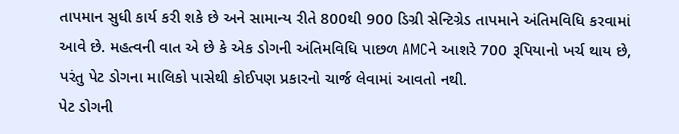તાપમાન સુધી કાર્ય કરી શકે છે અને સામાન્ય રીતે 800થી 900 ડિગ્રી સેન્ટિગ્રેડ તાપમાને અંતિમવિધિ કરવામાં આવે છે. મહત્વની વાત એ છે કે એક ડોગની અંતિમવિધિ પાછળ AMCને આશરે 700 રૂપિયાનો ખર્ચ થાય છે, પરંતુ પેટ ડોગના માલિકો પાસેથી કોઈપણ પ્રકારનો ચાર્જ લેવામાં આવતો નથી.
પેટ ડોગની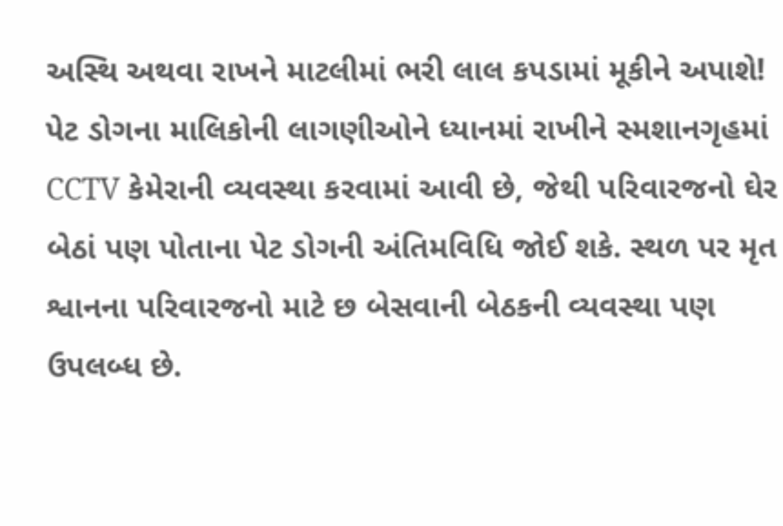અસ્થિ અથવા રાખને માટલીમાં ભરી લાલ કપડામાં મૂકીને અપાશે!
પેટ ડોગના માલિકોની લાગણીઓને ધ્યાનમાં રાખીને સ્મશાનગૃહમાં CCTV કેમેરાની વ્યવસ્થા કરવામાં આવી છે, જેથી પરિવારજનો ઘેર બેઠાં પણ પોતાના પેટ ડોગની અંતિમવિધિ જોઈ શકે. સ્થળ પર મૃત શ્વાનના પરિવારજનો માટે છ બેસવાની બેઠકની વ્યવસ્થા પણ ઉપલબ્ધ છે.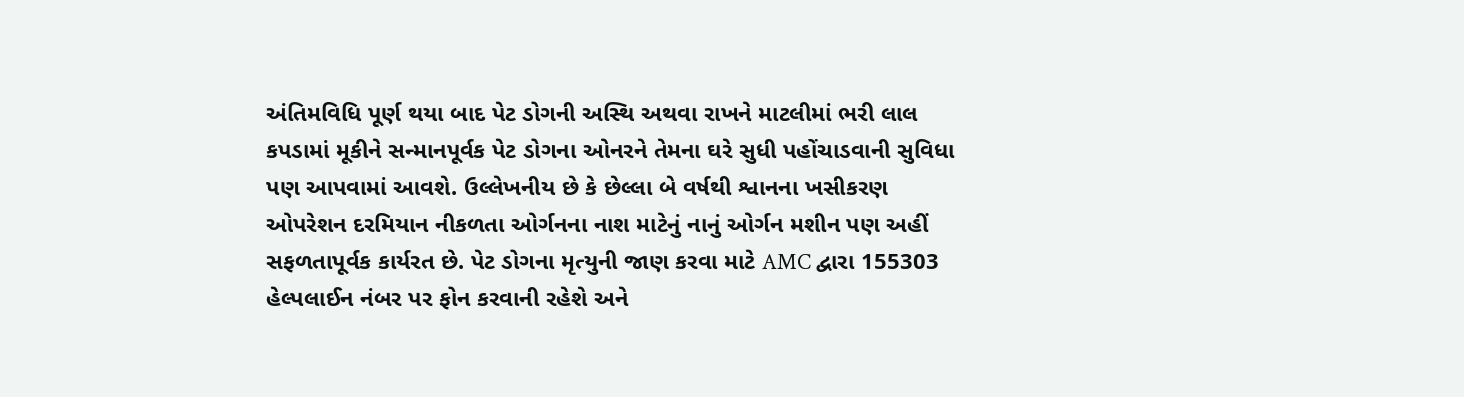અંતિમવિધિ પૂર્ણ થયા બાદ પેટ ડોગની અસ્થિ અથવા રાખને માટલીમાં ભરી લાલ કપડામાં મૂકીને સન્માનપૂર્વક પેટ ડોગના ઓનરને તેમના ઘરે સુધી પહોંચાડવાની સુવિધા પણ આપવામાં આવશે. ઉલ્લેખનીય છે કે છેલ્લા બે વર્ષથી શ્વાનના ખસીકરણ ઓપરેશન દરમિયાન નીકળતા ઓર્ગનના નાશ માટેનું નાનું ઓર્ગન મશીન પણ અહીં સફળતાપૂર્વક કાર્યરત છે. પેટ ડોગના મૃત્યુની જાણ કરવા માટે AMC દ્વારા 155303 હેલ્પલાઈન નંબર પર ફોન કરવાની રહેશે અને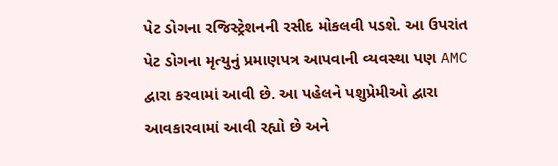પેટ ડોગના રજિસ્ટ્રેશનની રસીદ મોકલવી પડશે. આ ઉપરાંત પેટ ડોગના મૃત્યુનું પ્રમાણપત્ર આપવાની વ્યવસ્થા પણ AMC દ્વારા કરવામાં આવી છે. આ પહેલને પશુપ્રેમીઓ દ્વારા આવકારવામાં આવી રહ્યો છે અને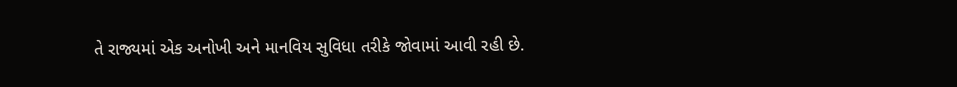તે રાજ્યમાં એક અનોખી અને માનવિય સુવિધા તરીકે જોવામાં આવી રહી છે.